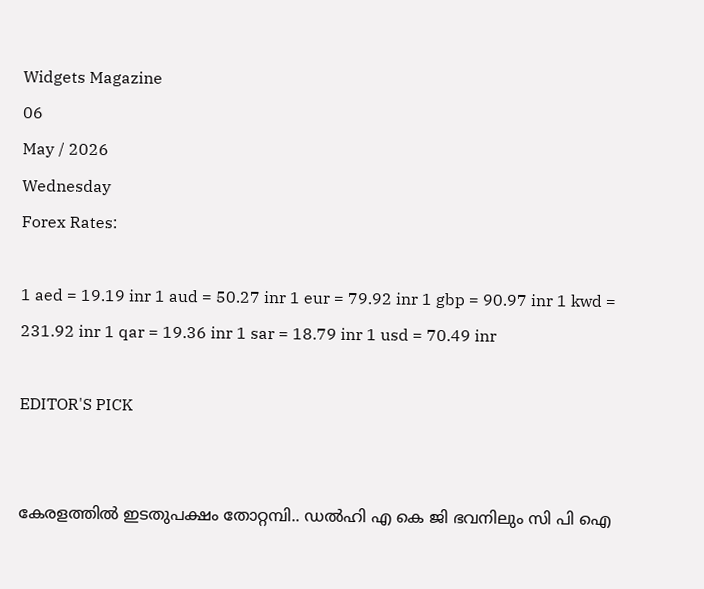Widgets Magazine
06
May / 2026
Wednesday
Forex Rates:

1 aed = 19.19 inr 1 aud = 50.27 inr 1 eur = 79.92 inr 1 gbp = 90.97 inr 1 kwd = 231.92 inr 1 qar = 19.36 inr 1 sar = 18.79 inr 1 usd = 70.49 inr

EDITOR'S PICK


കേരളത്തിൽ ഇടതുപക്ഷം തോറ്റമ്പി.. ഡൽഹി എ കെ ജി ഭവനിലും സി പി ഐ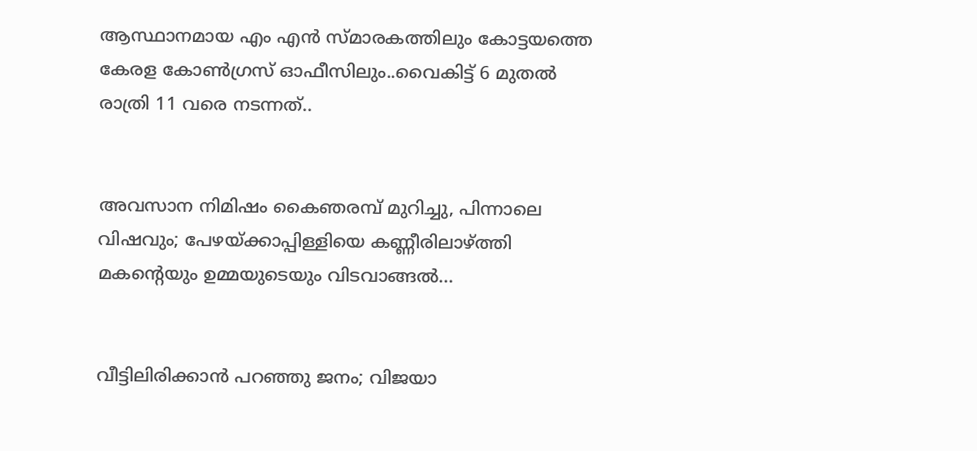ആസ്ഥാനമായ എം എൻ സ്മാരകത്തിലും കോട്ടയത്തെ കേരള കോൺഗ്രസ് ഓഫീസിലും..വൈകിട്ട് 6 മുതൽ രാത്രി 11 വരെ നടന്നത്..


അവസാന നിമിഷം കൈഞരമ്പ് മുറിച്ചു, പിന്നാലെ വിഷവും; പേഴയ്ക്കാപ്പിള്ളിയെ കണ്ണീരിലാഴ്ത്തി മകന്റെയും ഉമ്മയുടെയും വിടവാങ്ങൽ...


വീട്ടിലിരിക്കാൻ പറഞ്ഞു ജനം; വിജയാ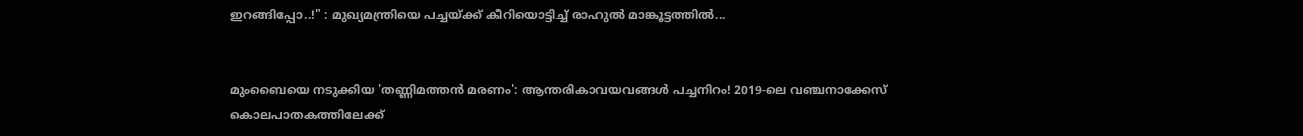ഇറങ്ങിപ്പോ..!" : മുഖ്യമന്ത്രിയെ പച്ചയ്ക്ക് കീറിയൊട്ടിച്ച് രാഹുൽ മാങ്കൂട്ടത്തിൽ...


മുംബൈയെ നടുക്കിയ 'തണ്ണിമത്തൻ മരണം': ആന്തരികാവയവങ്ങൾ പച്ചനിറം! 2019-ലെ വഞ്ചനാക്കേസ് കൊലപാതകത്തിലേക്ക്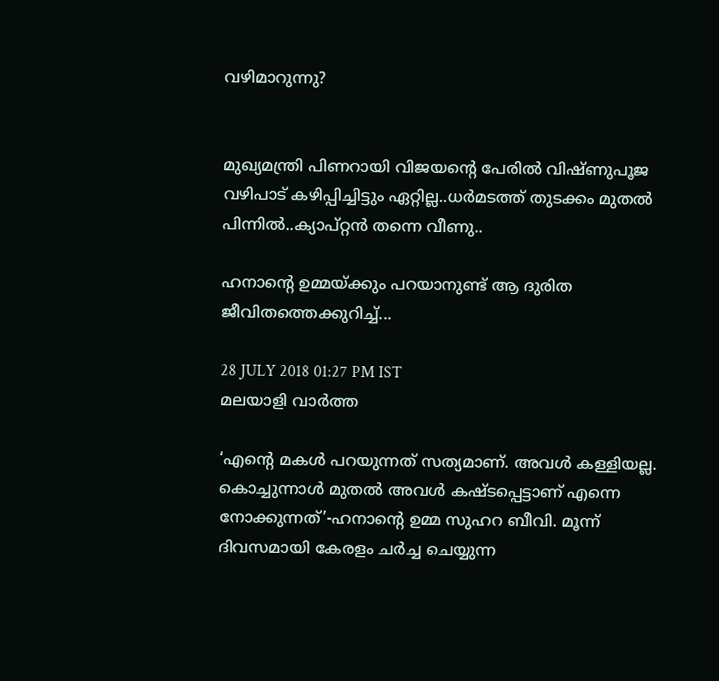വഴിമാറുന്നു?


മുഖ്യമന്ത്രി പിണറായി വിജയന്റെ പേരിൽ വിഷ്ണുപൂജ വഴിപാട് കഴിപ്പിച്ചിട്ടും ഏറ്റില്ല..ധർമടത്ത് തുടക്കം മുതൽ പിന്നിൽ..ക്യാപ്റ്റൻ തന്നെ വീണു..

ഹനാന്റെ ഉമ്മയ്ക്കും പറയാനുണ്ട് ആ ദുരിത ജീവിതത്തെക്കുറിച്ച്...

28 JULY 2018 01:27 PM IST
മലയാളി വാര്‍ത്ത

‘എന്റെ മകള്‍ പറയുന്നത് സത്യമാണ്. അവള്‍ കള്ളിയല്ല. കൊച്ചുന്നാള്‍ മുതല്‍ അവള്‍ കഷ്ടപ്പെട്ടാണ് എന്നെ നോക്കുന്നത്’-ഹനാന്റെ ഉമ്മ സുഹറ ബീവി. മൂന്ന് ദിവസമായി കേരളം ചര്‍ച്ച ചെയ്യുന്ന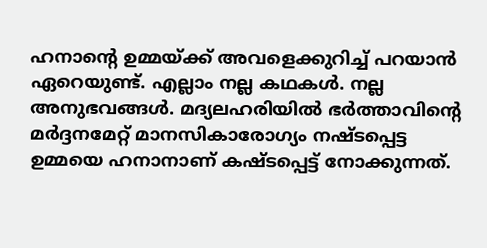ഹനാന്റെ ഉമ്മയ്ക്ക് അവളെക്കുറിച്ച് പറയാന്‍ ഏറെയുണ്ട്. എല്ലാം നല്ല കഥകള്‍. നല്ല അനുഭവങ്ങള്‍. മദ്യലഹരിയില്‍ ഭര്‍ത്താവിന്റെ മര്‍ദ്ദനമേറ്റ് മാനസികാരോഗ്യം നഷ്ടപ്പെട്ട ഉമ്മയെ ഹനാനാണ് കഷ്ടപ്പെട്ട് നോക്കുന്നത്.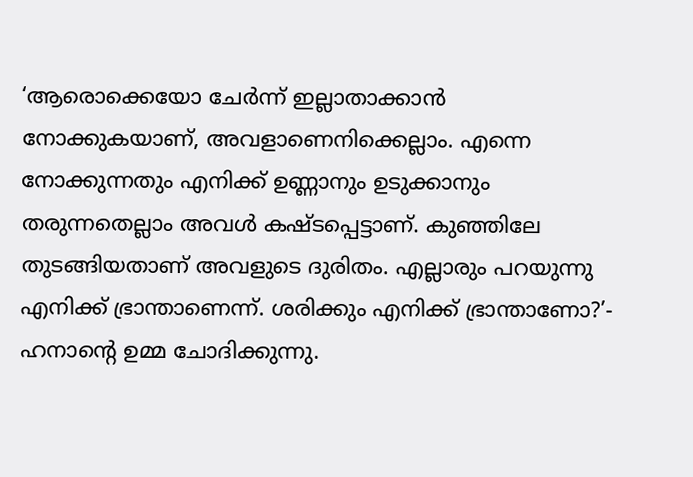‘ആരൊക്കെയോ ചേര്‍ന്ന് ഇല്ലാതാക്കാന്‍ നോക്കുകയാണ്, അവളാണെനിക്കെല്ലാം. എന്നെ നോക്കുന്നതും എനിക്ക് ഉണ്ണാനും ഉടുക്കാനും തരുന്നതെല്ലാം അവള്‍ കഷ്ടപ്പെട്ടാണ്. കുഞ്ഞിലേ തുടങ്ങിയതാണ് അവളുടെ ദുരിതം. എല്ലാരും പറയുന്നു എനിക്ക് ഭ്രാന്താണെന്ന്. ശരിക്കും എനിക്ക് ഭ്രാന്താണോ?’- ഹനാന്റെ ഉമ്മ ചോദിക്കുന്നു.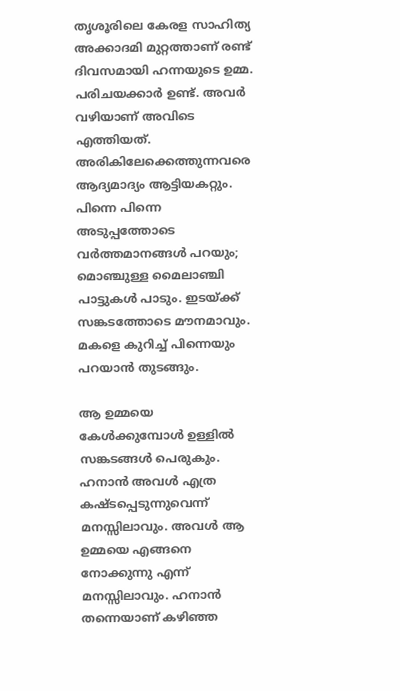തൃശൂരിലെ കേരള സാഹിത്യ അക്കാദമി മുറ്റത്താണ് രണ്ട് ദിവസമായി ഹന്നയുടെ ഉമ്മ. പരിചയക്കാര്‍ ഉണ്ട്. അവര്‍ വഴിയാണ് അവിടെ എത്തിയത്. അരികിലേക്കെത്തുന്നവരെ ആദ്യമാദ്യം ആട്ടിയകറ്റും. പിന്നെ പിന്നെ അടുപ്പത്തോടെ വര്‍ത്തമാനങ്ങള്‍ പറയും; മൊഞ്ചുള്ള മൈലാഞ്ചി പാട്ടുകള്‍ പാടും. ഇടയ്ക്ക് സങ്കടത്തോടെ മൗനമാവും. മകളെ കുറിച്ച് പിന്നെയും പറയാന്‍ തുടങ്ങും.

ആ ഉമ്മയെ കേള്‍ക്കുമ്പോള്‍ ഉള്ളില്‍ സങ്കടങ്ങള്‍ പെരുകും. ഹനാന്‍ അവള്‍ എത്ര കഷ്ടപ്പെടുന്നുവെന്ന് മനസ്സിലാവും. അവള്‍ ആ ഉമ്മയെ എങ്ങനെ നോക്കുന്നു എന്ന് മനസ്സിലാവും. ഹനാന്‍ തന്നെയാണ് കഴിഞ്ഞ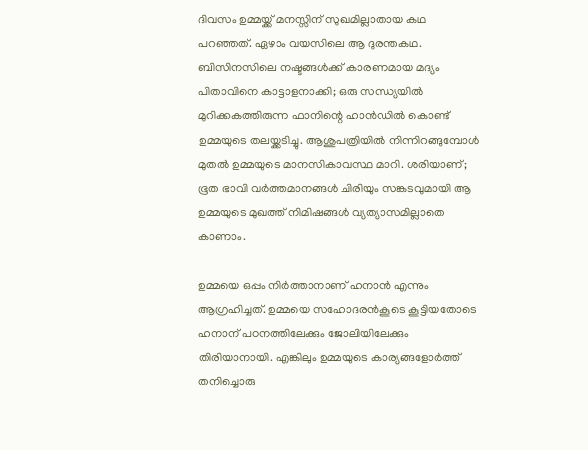ദിവസം ഉമ്മയ്ക്ക് മനസ്സിന് സുഖമില്ലാതായ കഥ പറഞ്ഞത്. ഏഴാം വയസിലെ ആ ദുരന്തകഥ. ബിസിനസിലെ നഷ്ടങ്ങള്‍ക്ക് കാരണമായ മദ്യം പിതാവിനെ കാട്ടാളനാക്കി; ഒരു സന്ധ്യയില്‍ മുറിക്കകത്തിരുന്ന ഫാനിന്റെ ഹാന്‍ഡില്‍ കൊണ്ട് ഉമ്മയുടെ തലയ്ക്കടിച്ചു. ആശുപത്രിയില്‍ നിന്നിറങ്ങുമ്പോള്‍ മുതല്‍ ഉമ്മയുടെ മാനസികാവസ്ഥ മാറി. ശരിയാണ്; ഭൂത ഭാവി വര്‍ത്തമാനങ്ങള്‍ ചിരിയും സങ്കടവുമായി ആ ഉമ്മയുടെ മുഖത്ത് നിമിഷങ്ങള്‍ വ്യത്യാസമില്ലാതെ കാണാം.

ഉമ്മയെ ഒപ്പം നിര്‍ത്താനാണ് ഹനാന്‍ എന്നും ആഗ്രഹിച്ചത്. ഉമ്മയെ സഹോദരന്‍കൂടെ കൂട്ടിയതോടെ ഹനാന് പഠനത്തിലേക്കും ജോലിയിലേക്കും തിരിയാനായി. എങ്കിലും ഉമ്മയുടെ കാര്യങ്ങളോര്‍ത്ത് തനിച്ചൊരു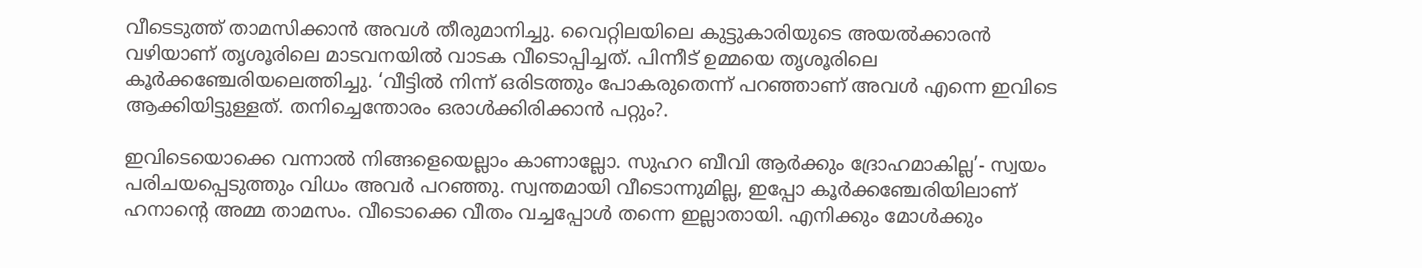വീടെടുത്ത് താമസിക്കാന്‍ അവള്‍ തീരുമാനിച്ചു. വൈറ്റിലയിലെ കുട്ടുകാരിയുടെ അയല്‍ക്കാരന്‍ വഴിയാണ് തൃശൂരിലെ മാടവനയില്‍ വാടക വീടൊപ്പിച്ചത്. പിന്നീട് ഉമ്മയെ തൃശൂരിലെ കൂര്‍ക്കഞ്ചേരിയലെത്തിച്ചു. ‘വീട്ടില്‍ നിന്ന് ഒരിടത്തും പോകരുതെന്ന് പറഞ്ഞാണ് അവള്‍ എന്നെ ഇവിടെ ആക്കിയിട്ടുള്ളത്. തനിച്ചെന്തോരം ഒരാള്‍ക്കിരിക്കാന്‍ പറ്റും?.

ഇവിടെയൊക്കെ വന്നാല്‍ നിങ്ങളെയെല്ലാം കാണാല്ലോ. സുഹറ ബീവി ആര്‍ക്കും ദ്രോഹമാകില്ല’- സ്വയം പരിചയപ്പെടുത്തും വിധം അവര്‍ പറഞ്ഞു. സ്വന്തമായി വീടൊന്നുമില്ല, ഇപ്പോ കൂര്‍ക്കഞ്ചേരിയിലാണ് ഹനാന്റെ അമ്മ താമസം. വീടൊക്കെ വീതം വച്ചപ്പോള്‍ തന്നെ ഇല്ലാതായി. എനിക്കും മോള്‍ക്കും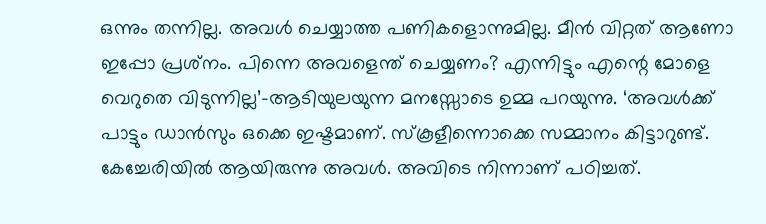ഒന്നും തന്നില്ല. അവള്‍ ചെയ്യാത്ത പണികളൊന്നുമില്ല. മീന്‍ വിറ്റത് ആണോ ഇപ്പോ പ്രശ്‌നം. പിന്നെ അവളെന്ത് ചെയ്യണം? എന്നിട്ടും എന്റെ മോളെ വെറുതെ വിടുന്നില്ല’-ആടിയുലയുന്ന മനസ്സോടെ ഉമ്മ പറയുന്നു. ‘അവള്‍ക്ക് പാട്ടും ഡാന്‍സും ഒക്കെ ഇഷ്ടമാണ്. സ്‌കൂളീന്നൊക്കെ സമ്മാനം കിട്ടാറുണ്ട്. കേച്ചേരിയില്‍ ആയിരുന്നു അവള്‍. അവിടെ നിന്നാണ് പഠിച്ചത്.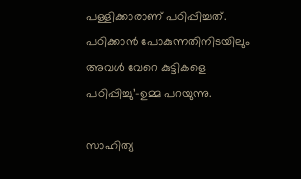പള്ളിക്കാരാണ് പഠിപ്പിച്ചത്. പഠിക്കാന്‍ പോകുന്നതിനിടയിലും അവള്‍ വേറെ കുട്ടികളെ പഠിപ്പിച്ചു’-ഉമ്മ പറയുന്നു.

സാഹിത്യ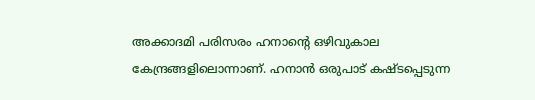അക്കാദമി പരിസരം ഹനാന്റെ ഒഴിവുകാല കേന്ദ്രങ്ങളിലൊന്നാണ്. ഹനാന്‍ ഒരുപാട് കഷ്ടപ്പെടുന്ന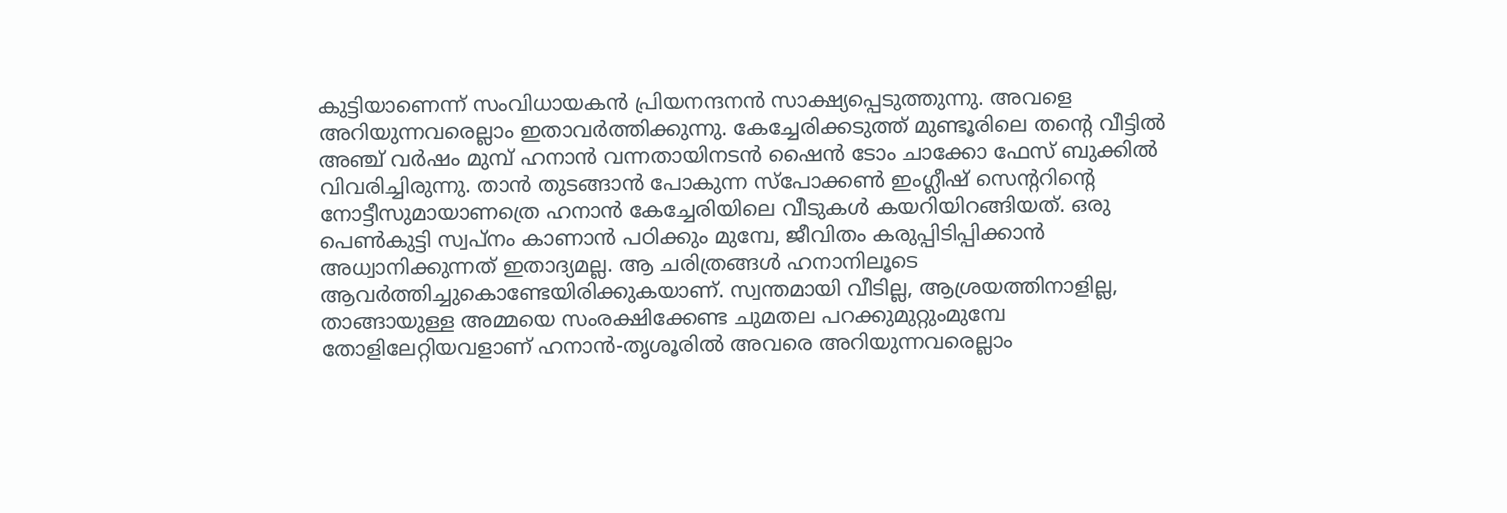കുട്ടിയാണെന്ന് സംവിധായകന്‍ പ്രിയനന്ദനന്‍ സാക്ഷ്യപ്പെടുത്തുന്നു. അവളെ അറിയുന്നവരെല്ലാം ഇതാവര്‍ത്തിക്കുന്നു. കേച്ചേരിക്കടുത്ത് മുണ്ടൂരിലെ തന്റെ വീട്ടില്‍ അഞ്ച് വര്‍ഷം മുമ്പ് ഹനാന്‍ വന്നതായിനടന്‍ ഷൈന്‍ ടോം ചാക്കോ ഫേസ് ബുക്കില്‍ വിവരിച്ചിരുന്നു. താന്‍ തുടങ്ങാന്‍ പോകുന്ന സ്‌പോക്കണ്‍ ഇംഗ്ലീഷ് സെന്ററിന്റെ നോട്ടീസുമായാണത്രെ ഹനാന്‍ കേച്ചേരിയിലെ വീടുകള്‍ കയറിയിറങ്ങിയത്. ഒരു പെണ്‍കുട്ടി സ്വപ്നം കാണാന്‍ പഠിക്കും മുമ്പേ, ജീവിതം കരുപ്പിടിപ്പിക്കാന്‍ അധ്വാനിക്കുന്നത് ഇതാദ്യമല്ല. ആ ചരിത്രങ്ങള്‍ ഹനാനിലൂടെ ആവര്‍ത്തിച്ചുകൊണ്ടേയിരിക്കുകയാണ്. സ്വന്തമായി വീടില്ല, ആശ്രയത്തിനാളില്ല, താങ്ങായുള്ള അമ്മയെ സംരക്ഷിക്കേണ്ട ചുമതല പറക്കുമുറ്റുംമുമ്പേ തോളിലേറ്റിയവളാണ് ഹനാന്‍-തൃശൂരില്‍ അവരെ അറിയുന്നവരെല്ലാം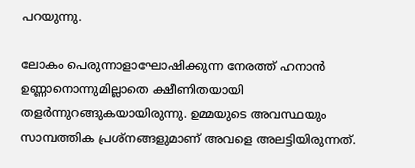പറയുന്നു.

ലോകം പെരുന്നാളാഘോഷിക്കുന്ന നേരത്ത് ഹനാന്‍ ഉണ്ണാനൊന്നുമില്ലാതെ ക്ഷീണിതയായി തളര്‍ന്നുറങ്ങുകയായിരുന്നു. ഉമ്മയുടെ അവസ്ഥയും സാമ്പത്തിക പ്രശ്‌നങ്ങളുമാണ് അവളെ അലട്ടിയിരുന്നത്.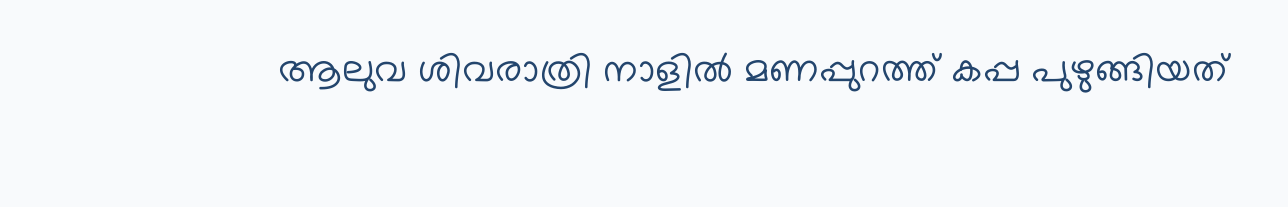ആലുവ ശിവരാത്രി നാളില്‍ മണപ്പുറത്ത് കപ്പ പുഴുങ്ങിയത്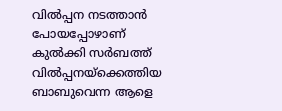വില്‍പ്പന നടത്താന്‍ പോയപ്പോഴാണ് കുല്‍ക്കി സര്‍ബത്ത് വില്‍പ്പനയ്‌ക്കെത്തിയ ബാബുവെന്ന ആളെ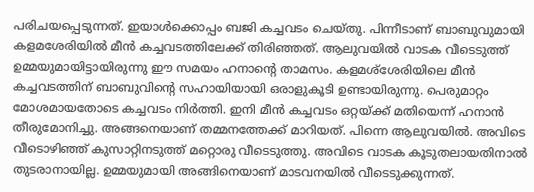പരിചയപ്പെടുന്നത്. ഇയാള്‍ക്കൊപ്പം ബജി കച്ചവടം ചെയ്തു. പിന്നീടാണ് ബാബുവുമായി കളമശേരിയില്‍ മീന്‍ കച്ചവടത്തിലേക്ക് തിരിഞ്ഞത്. ആലുവയില്‍ വാടക വീടെടുത്ത് ഉമ്മയുമായിട്ടായിരുന്നു ഈ സമയം ഹനാന്റെ താമസം. കളമശ്‌ശേരിയിലെ മീന്‍ കച്ചവടത്തിന് ബാബുവിന്റെ സഹായിയായി ഒരാളുകൂടി ഉണ്ടായിരുന്നു. പെരുമാറ്റം മോശമായതോടെ കച്ചവടം നിര്‍ത്തി. ഇനി മീന്‍ കച്ചവടം ഒറ്റയ്ക്ക് മതിയെന്ന് ഹനാന്‍ തീരുമോനിച്ചു. അങ്ങനെയാണ് തമ്മനത്തേക്ക് മാറിയത്. പിന്നെ ആലുവയില്‍. അവിടെ വീടൊഴിഞ്ഞ് കുസാറ്റിനടുത്ത് മറ്റൊരു വീടെടുത്തു. അവിടെ വാടക കൂടുതലായതിനാല്‍ തുടരാനായില്ല. ഉമ്മയുമായി അങ്ങിനെയാണ് മാടവനയില്‍ വീടെടുക്കുന്നത്.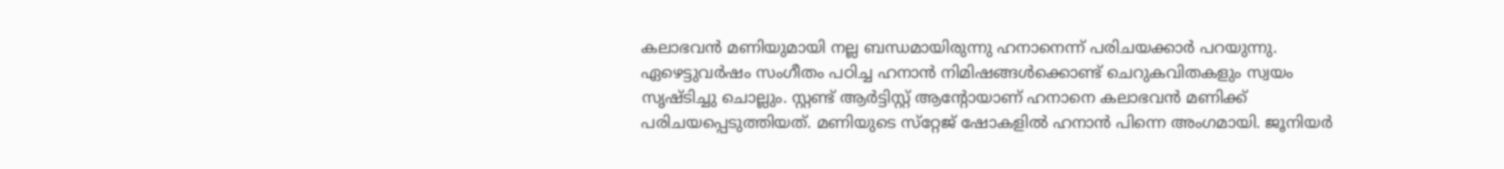കലാഭവന്‍ മണിയുമായി നല്ല ബന്ധമായിരുന്നു ഹനാനെന്ന് പരിചയക്കാര്‍ പറയുന്നു. ഏഴെട്ടുവര്‍ഷം സംഗീതം പഠിച്ച ഹനാന്‍ നിമിഷങ്ങള്‍ക്കൊണ്ട് ചെറുകവിതകളും സ്വയം സൃഷ്ടിച്ചു ചൊല്ലും. സ്റ്റണ്ട് ആര്‍ട്ടിസ്റ്റ് ആന്റോയാണ് ഹനാനെ കലാഭവന്‍ മണിക്ക് പരിചയപ്പെടുത്തിയത്. മണിയുടെ സ്‌റ്റേജ് ഷോകളില്‍ ഹനാന്‍ പിന്നെ അംഗമായി. ജൂനിയര്‍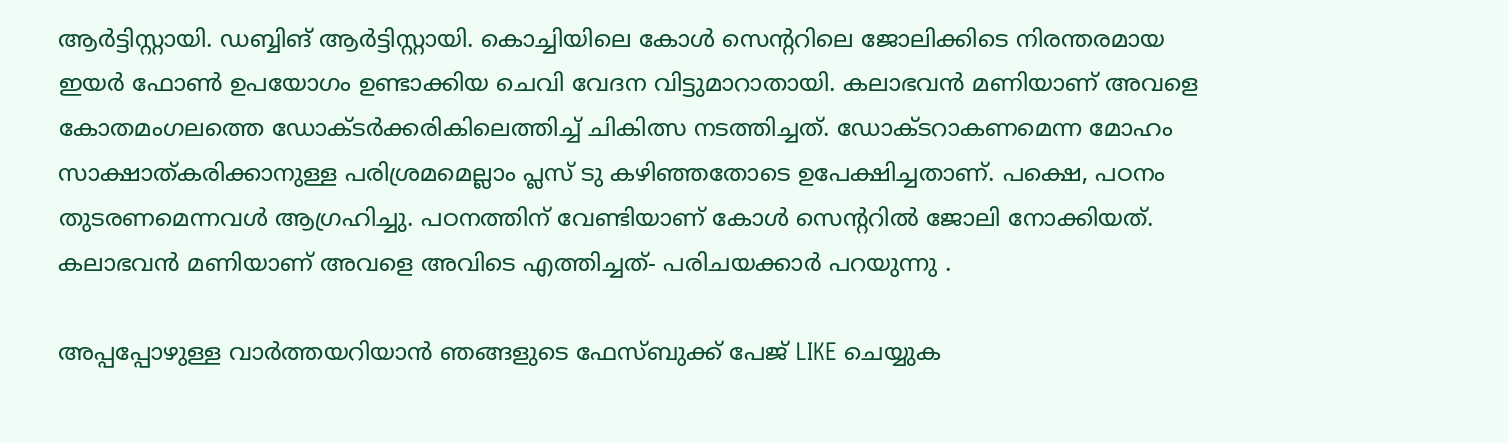ആര്‍ട്ടിസ്റ്റായി. ഡബ്ബിങ് ആര്‍ട്ടിസ്റ്റായി. കൊച്ചിയിലെ കോള്‍ സെന്ററിലെ ജോലിക്കിടെ നിരന്തരമായ ഇയര്‍ ഫോണ്‍ ഉപയോഗം ഉണ്ടാക്കിയ ചെവി വേദന വിട്ടുമാറാതായി. കലാഭവന്‍ മണിയാണ് അവളെ കോതമംഗലത്തെ ഡോക്ടര്‍ക്കരികിലെത്തിച്ച് ചികിത്സ നടത്തിച്ചത്. ഡോക്ടറാകണമെന്ന മോഹം സാക്ഷാത്കരിക്കാനുള്ള പരിശ്രമമെല്ലാം പ്ലസ് ടു കഴിഞ്ഞതോടെ ഉപേക്ഷിച്ചതാണ്. പക്ഷെ, പഠനം തുടരണമെന്നവള്‍ ആഗ്രഹിച്ചു. പഠനത്തിന് വേണ്ടിയാണ് കോള്‍ സെന്ററില്‍ ജോലി നോക്കിയത്. കലാഭവന്‍ മണിയാണ് അവളെ അവിടെ എത്തിച്ചത്- പരിചയക്കാര്‍ പറയുന്നു .

അപ്പപ്പോഴുള്ള വാര്‍ത്തയറിയാന്‍ ഞങ്ങളുടെ ഫേസ്‌ബുക്ക്‌ പേജ് LIKE ചെയ്യുക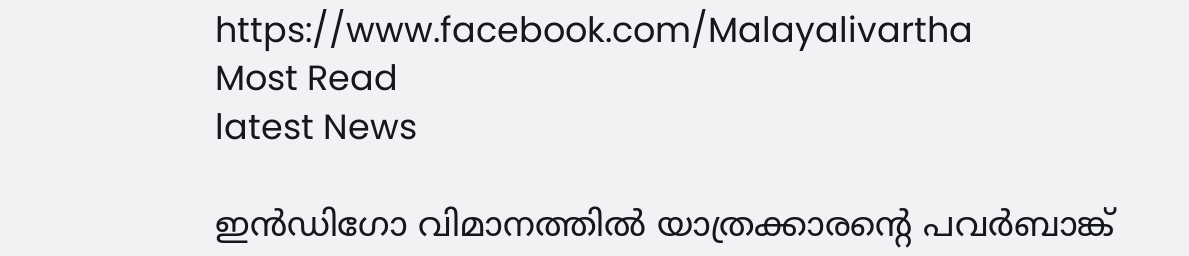https://www.facebook.com/Malayalivartha
Most Read
latest News

ഇന്‍ഡിഗോ വിമാനത്തില്‍ യാത്രക്കാരന്റെ പവര്‍ബാങ്ക്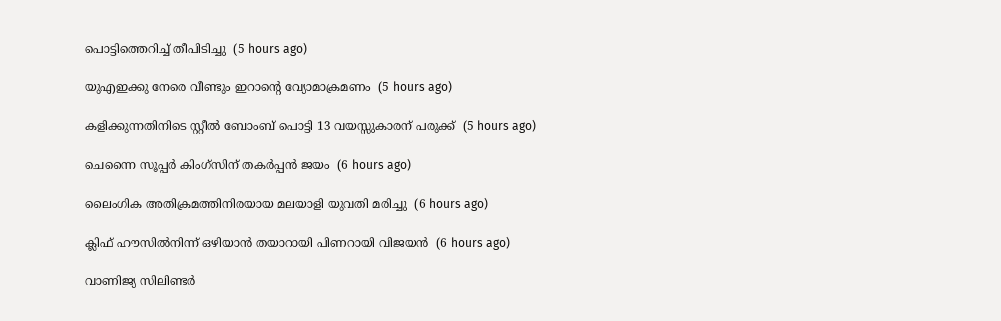പൊട്ടിത്തെറിച്ച് തീപിടിച്ചു  (5 hours ago)

യുഎഇക്കു നേരെ വീണ്ടും ഇറാന്റെ വ്യോമാക്രമണം  (5 hours ago)

കളിക്കുന്നതിനിടെ സ്റ്റീല്‍ ബോംബ് പൊട്ടി 13 വയസ്സുകാരന് പരുക്ക്  (5 hours ago)

ചെന്നൈ സൂപ്പര്‍ കിംഗ്‌സിന് തകര്‍പ്പന്‍ ജയം  (6 hours ago)

ലൈംഗിക അതിക്രമത്തിനിരയായ മലയാളി യുവതി മരിച്ചു  (6 hours ago)

ക്ലിഫ് ഹൗസില്‍നിന്ന് ഒഴിയാന്‍ തയാറായി പിണറായി വിജയന്‍  (6 hours ago)

വാണിജ്യ സിലിണ്ടര്‍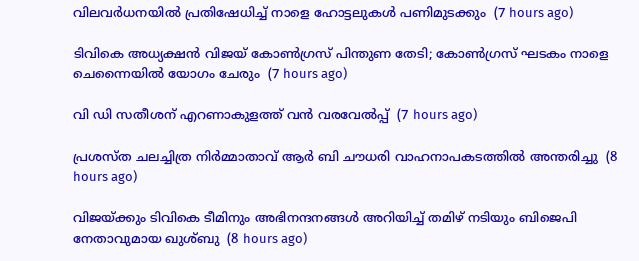വിലവര്‍ധനയില്‍ പ്രതിഷേധിച്ച് നാളെ ഹോട്ടലുകള്‍ പണിമുടക്കും  (7 hours ago)

ടിവികെ അധ്യക്ഷന്‍ വിജയ് കോണ്‍ഗ്രസ് പിന്തുണ തേടി; കോണ്‍ഗ്രസ് ഘടകം നാളെ ചെന്നൈയില്‍ യോഗം ചേരും  (7 hours ago)

വി ഡി സതീശന് എറണാകുളത്ത് വന്‍ വരവേല്‍പ്പ്  (7 hours ago)

പ്രശസ്ത ചലച്ചിത്ര നിര്‍മ്മാതാവ് ആര്‍ ബി ചൗധരി വാഹനാപകടത്തില്‍ അന്തരിച്ചു  (8 hours ago)

വിജയ്ക്കും ടിവികെ ടീമിനും അഭിനന്ദനങ്ങള്‍ അറിയിച്ച് തമിഴ് നടിയും ബിജെപി നേതാവുമായ ഖുശ്ബു  (8 hours ago)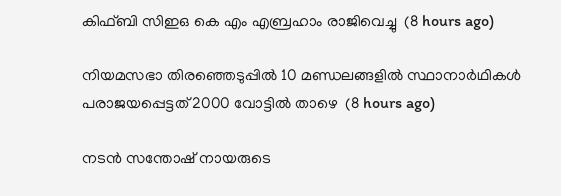കിഫ്ബി സിഇഒ കെ എം എബ്രഹാം രാജിവെച്ചു  (8 hours ago)

നിയമസഭാ തിരഞ്ഞെടുപ്പില്‍ 10 മണ്ഡലങ്ങളില്‍ സ്ഥാനാര്‍ഥികള്‍ പരാജയപ്പെട്ടത് 2000 വോട്ടില്‍ താഴെ  (8 hours ago)

നടന്‍ സന്തോഷ് നായരുടെ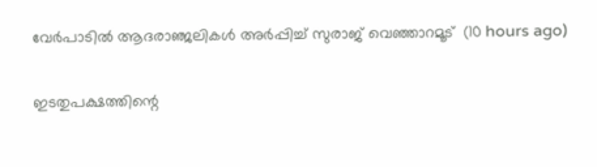വേര്‍പാടില്‍ ആദരാഞ്ജലികള്‍ അര്‍പ്പിച്ച് സുരാജ് വെഞ്ഞാറമൂട്  (10 hours ago)

ഇടതുപക്ഷത്തിന്റെ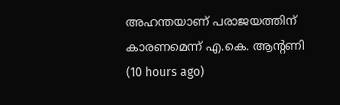അഹന്തയാണ് പരാജയത്തിന് കാരണമെന്ന് എ.കെ. ആന്റണി  (10 hours ago)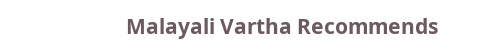Malayali Vartha Recommends